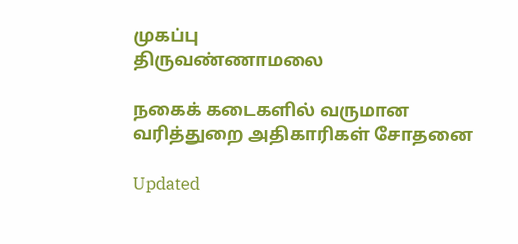முகப்பு
திருவண்ணாமலை

நகைக் கடைகளில் வருமான வரித்துறை அதிகாரிகள் சோதனை

Updated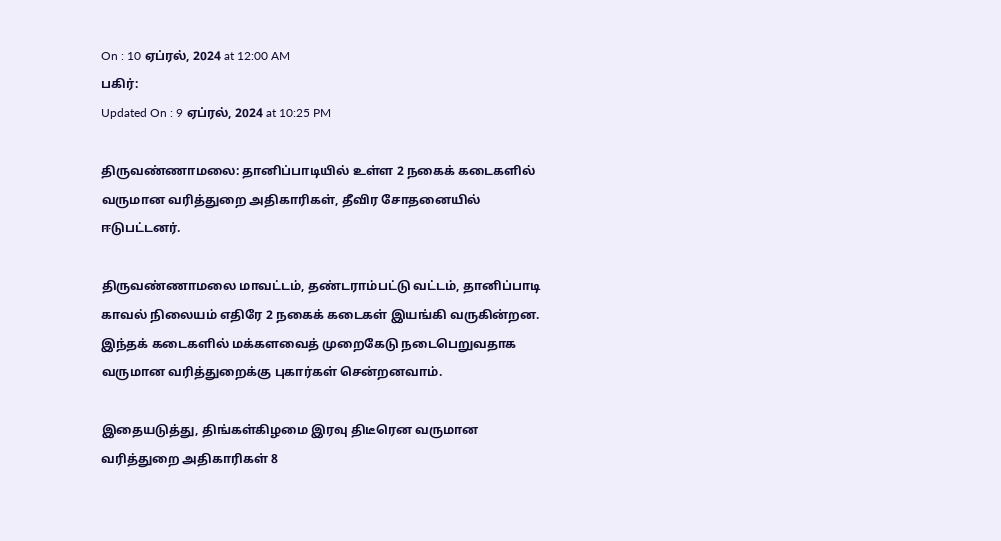On : 10 ஏப்ரல், 2024 at 12:00 AM
பகிர்:
Updated On : 9 ஏப்ரல், 2024 at 10:25 PM

திருவண்ணாமலை: தானிப்பாடியில் உள்ள 2 நகைக் கடைகளில் வருமான வரித்துறை அதிகாரிகள், தீவிர சோதனையில் ஈடுபட்டனர்.

திருவண்ணாமலை மாவட்டம், தண்டராம்பட்டு வட்டம், தானிப்பாடி காவல் நிலையம் எதிரே 2 நகைக் கடைகள் இயங்கி வருகின்றன. இந்தக் கடைகளில் மக்களவைத் முறைகேடு நடைபெறுவதாக வருமான வரித்துறைக்கு புகார்கள் சென்றனவாம்.

இதையடுத்து, திங்கள்கிழமை இரவு திடீரென வருமான வரித்துறை அதிகாரிகள் 8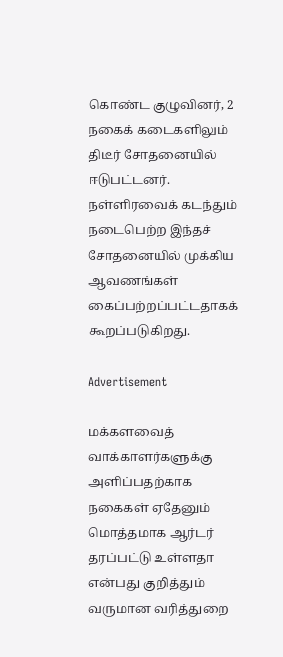கொண்ட குழுவினர், 2 நகைக் கடைகளிலும் திடீர் சோதனையில் ஈடுபட்டனர். நள்ளிரவைக் கடந்தும் நடைபெற்ற இந்தச் சோதனையில் முக்கிய ஆவணங்கள் கைப்பற்றப்பட்டதாகக் கூறப்படுகிறது.

Advertisement

மக்களவைத் வாக்காளர்களுக்கு அளிப்பதற்காக நகைகள் ஏதேனும் மொத்தமாக ஆர்டர் தரப்பட்டு உள்ளதா என்பது குறித்தும் வருமான வரித்துறை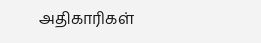அதிகாரிகள்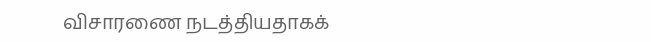விசாரணை நடத்தியதாகக்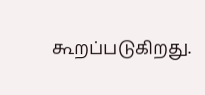கூறப்படுகிறது.